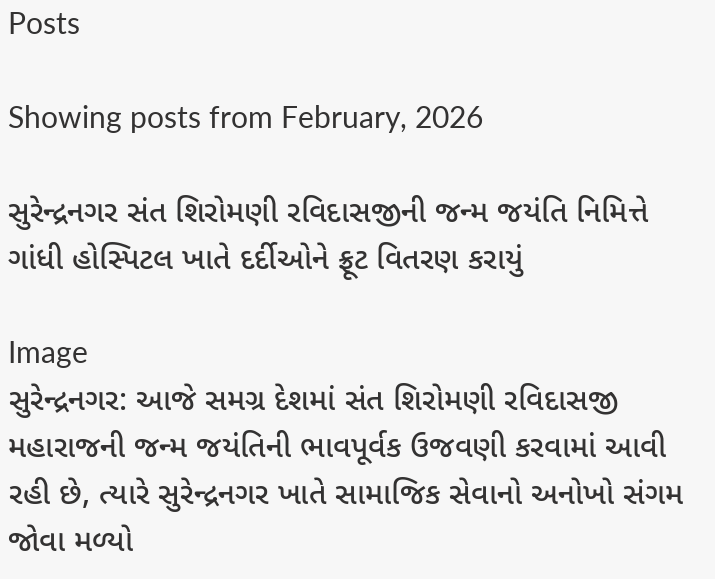Posts

Showing posts from February, 2026

સુરેન્દ્રનગર સંત શિરોમણી રવિદાસજીની જન્મ જયંતિ નિમિત્તે ગાંધી હોસ્પિટલ ખાતે દર્દીઓને ફ્રૂટ વિતરણ કરાયું

Image
સુરેન્દ્રનગર: આજે સમગ્ર દેશમાં સંત શિરોમણી રવિદાસજી મહારાજની જન્મ જયંતિની ભાવપૂર્વક ઉજવણી કરવામાં આવી રહી છે, ત્યારે સુરેન્દ્રનગર ખાતે સામાજિક સેવાનો અનોખો સંગમ જોવા મળ્યો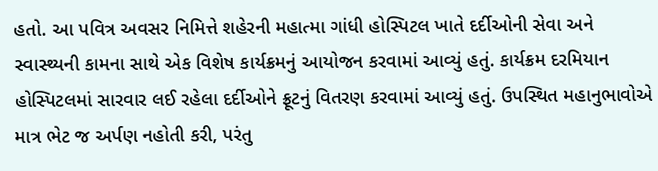હતો. આ પવિત્ર અવસર નિમિત્તે શહેરની મહાત્મા ગાંધી હોસ્પિટલ ખાતે દર્દીઓની સેવા અને સ્વાસ્થ્યની કામના સાથે એક વિશેષ કાર્યક્રમનું આયોજન કરવામાં આવ્યું હતું. કાર્યક્રમ દરમિયાન હોસ્પિટલમાં સારવાર લઈ રહેલા દર્દીઓને ફ્રૂટનું વિતરણ કરવામાં આવ્યું હતું. ઉપસ્થિત મહાનુભાવોએ માત્ર ભેટ જ અર્પણ નહોતી કરી, પરંતુ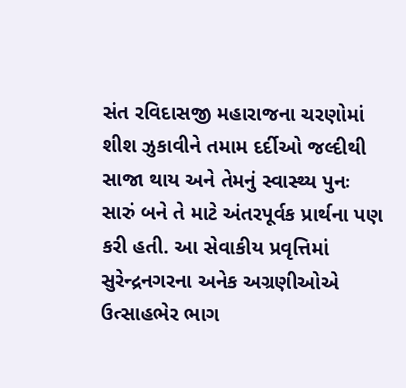સંત રવિદાસજી મહારાજના ચરણોમાં શીશ ઝુકાવીને તમામ દર્દીઓ જલ્દીથી સાજા થાય અને તેમનું સ્વાસ્થ્ય પુનઃ સારું બને તે માટે અંતરપૂર્વક પ્રાર્થના પણ કરી હતી. આ સેવાકીય પ્રવૃત્તિમાં સુરેન્દ્રનગરના અનેક અગ્રણીઓએ ઉત્સાહભેર ભાગ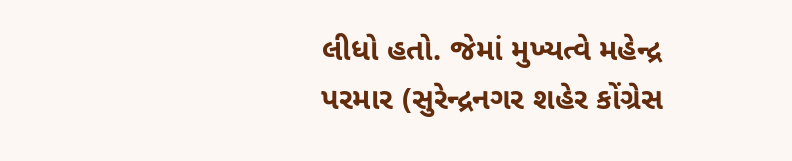લીધો હતો. જેમાં મુખ્યત્વે મહેન્દ્ર પરમાર (સુરેન્દ્રનગર શહેર કોંગ્રેસ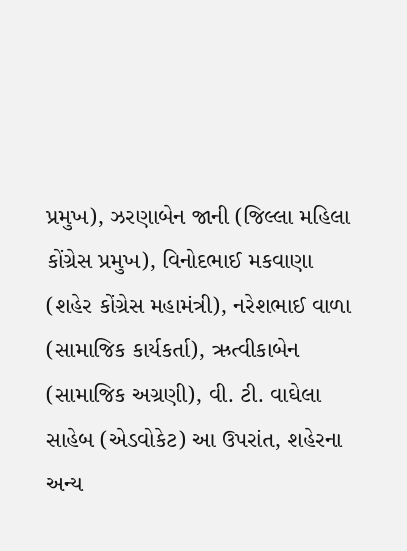પ્રમુખ), ઝરણાબેન જાની (જિલ્લા મહિલા કોંગ્રેસ પ્રમુખ), વિનોદભાઈ મકવાણા (શહેર કોંગ્રેસ મહામંત્રી), નરેશભાઈ વાળા (સામાજિક કાર્યકર્તા), ઋત્વીકાબેન (સામાજિક અગ્રણી), વી. ટી. વાઘેલા સાહેબ (એડવોકેટ) આ ઉપરાંત, શહેરના અન્ય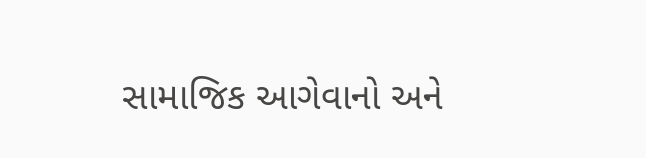સામાજિક આગેવાનો અને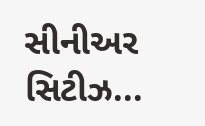સીનીઅર સિટીઝ...